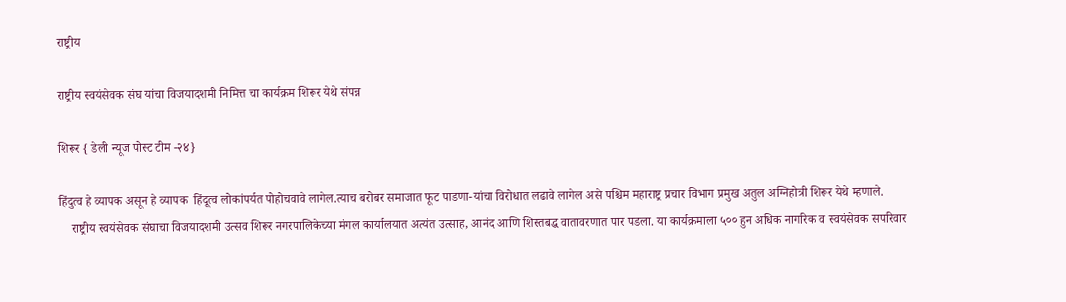राष्ट्रीय

राष्ट्रीय स्वयंसेवक संघ यांचा विजयादशमी निमित्त चा कार्यक्रम शिरूर येथे संपन्न

शिरूर { डेली न्यूज पोस्ट टीम -२४}

हिंदुत्व हे व्यापक असून हे व्यापक  हिंदूत्व लोकांपर्यत पोहोचवावे लागेल.त्याच बरोबर समाजात फूट पाडणा-यांचा विरोधात लढावे लागेल असे पश्चिम महाराष्ट्र प्रचार विभाग प्रमुख अतुल अग्निहोत्री शिरूर येथे म्हणाले.
    राष्ट्रीय स्वयंसेवक संघाचा विजयादशमी उत्सव शिरूर नगरपालिकेच्या मंगल कार्यालयात अत्यंत उत्साह, आनंद आणि शिस्तबद्ध वातावरणात पार पडला. या कार्यक्रमाला ५०० हुन अधिक नागरिक व स्वयंसेवक सपरिवार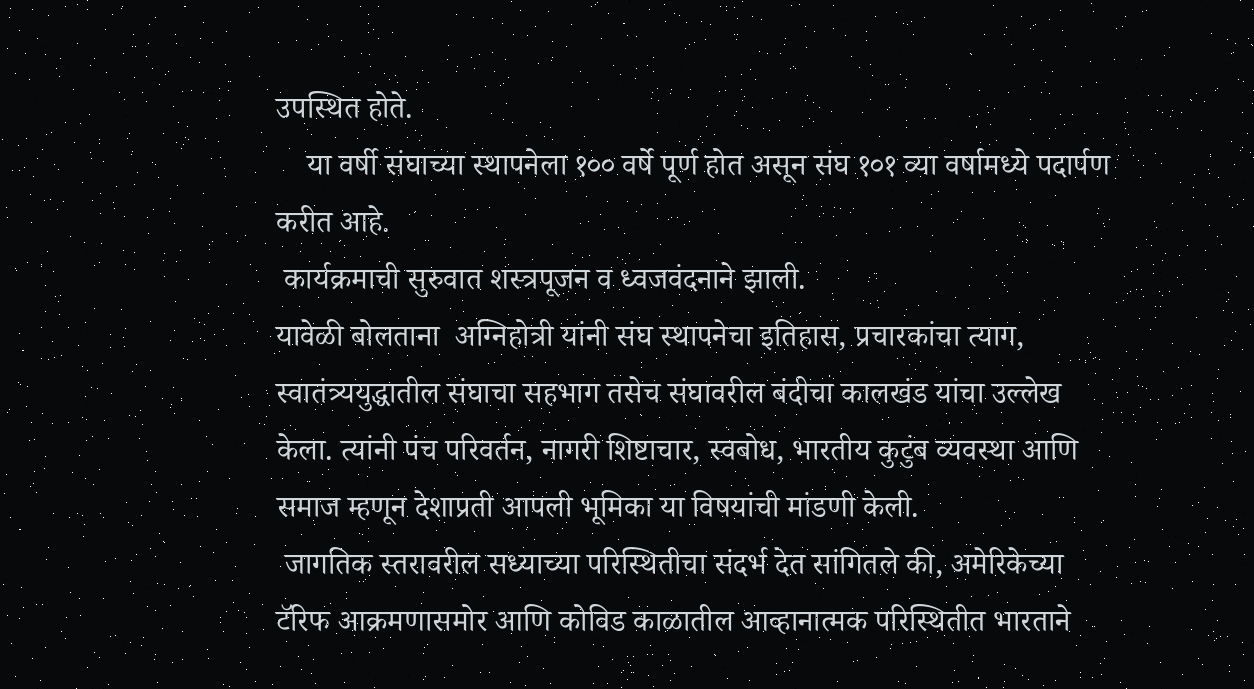उपस्थित होते.
    या वर्षी संघाच्या स्थापनेला १०० वर्षे पूर्ण होत असून संघ १०१ व्या वर्षामध्ये पदार्पण करीत आहे.
 कार्यक्रमाची सुरुवात शस्त्रपूजन व ध्वजवंदनाने झाली.
यावेळी बोलताना  अग्निहोत्री यांनी संघ स्थापनेचा इतिहास, प्रचारकांचा त्याग, स्वातंत्र्ययुद्धातील संघाचा सहभाग तसेच संघावरील बंदीचा कालखंड यांचा उल्लेख केला. त्यांनी पंच परिवर्तन, नागरी शिष्टाचार, स्वबोध, भारतीय कुटुंब व्यवस्था आणि समाज म्हणून देशाप्रती आपली भूमिका या विषयांची मांडणी केली.
 जागतिक स्तरावरील सध्याच्या परिस्थितीचा संदर्भ देत सांगितले की, अमेरिकेच्या टॅरिफ आक्रमणासमोर आणि कोविड काळातील आव्हानात्मक परिस्थितीत भारताने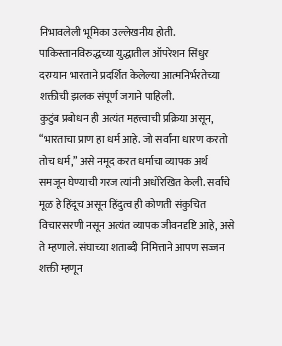निभावलेली भूमिका उल्लेखनीय होती. पाकिस्तानविरुद्धच्या युद्धातील ऑपरेशन सिंधुर दरम्यान भारताने प्रदर्शित केलेल्या आत्मनिर्भरतेच्या शक्तीची झलक संपूर्ण जगाने पाहिली.
कुटुंब प्रबोधन ही अत्यंत महत्त्वाची प्रक्रिया असून, “भारताचा प्राण हा धर्म आहे. जो सर्वांना धारण करतो तोच धर्म,” असे नमूद करत धर्माचा व्यापक अर्थ समजून घेण्याची गरज त्यांनी अधोरेखित केली. सर्वांचे मूळ हे हिंदूच असून हिंदुत्व ही कोणती संकुचित विचारसरणी नसून अत्यंत व्यापक जीवनदृष्टि आहे, असे ते म्हणाले. संघाच्या शताब्दी निमित्ताने आपण सज्जन शक्ती म्हणून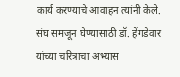कार्य करण्याचे आवाहन त्यांनी केले.
संघ समजून घेण्यासाठी डॉ. हेंगडेवार यांच्या चरित्राचा अभ्यास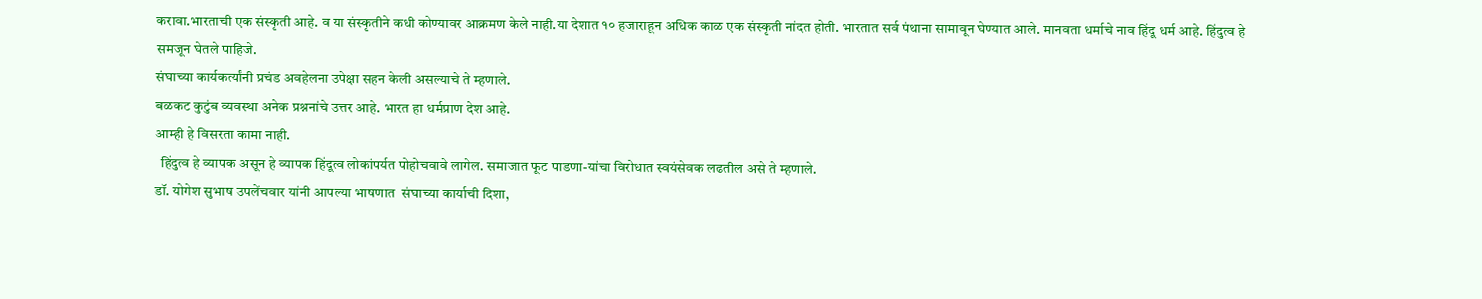करावा.भारताची एक संस्कृती आहे. व या संस्कृतीने कधी कोण्यावर आक्रमण केले नाही.या देशात १० हजाराहून अधिक काळ एक संस्कृती नांदत होती. भारतात सर्व पंथाना सामावून घेण्यात आले. मानवता धर्माचे नाव हिंदू धर्म आहे. हिंदुत्व हे समजून घेतले पाहिजे.
संघाच्या कार्यकर्त्यांनी प्रचंड अवहेलना उपेक्षा सहन केली असल्याचे ते म्हणाले.
बळकट कुटुंब व्यवस्था अनेक प्रश्ननांचे उत्तर आहे. भारत हा धर्मप्राण देश आहे.
आम्ही हे विसरता कामा नाही.
  हिंदुत्व हे व्यापक असून हे व्यापक हिंदूत्व लोकांपर्यत पोहोचवावे लागेल. समाजात फूट पाडणा-यांचा विरोधात स्वयंसेवक लढतील असे ते म्हणाले.
डॉ. योगेश सुभाष उपलेंचवार यांनी आपल्या भाषणात  संघाच्या कार्याची दिशा,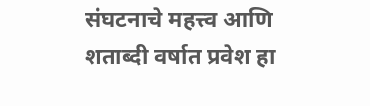संघटनाचे महत्त्व आणि शताब्दी वर्षात प्रवेश हा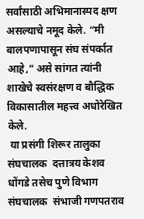सर्वांसाठी अभिमानास्पद क्षण असल्याचे नमूद केले. “मी बालपणापासून संघ संपर्कात आहे,” असे सांगत त्यांनी शाखेचे स्वसंरक्षण व बौद्धिक विकासातील महत्त्व अधोरेखित केले.
 या प्रसंगी शिरूर तालुका संघचालक  दत्तात्रय केशव धोंगडे तसेच पुणे विभाग संघचालक  संभाजी गणपतराव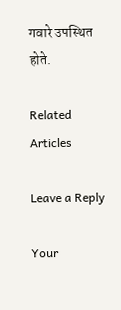गवारे उपस्थित होते.

Related Articles

Leave a Reply

Your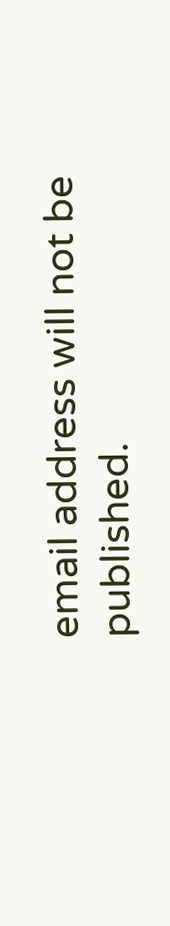email address will not be published.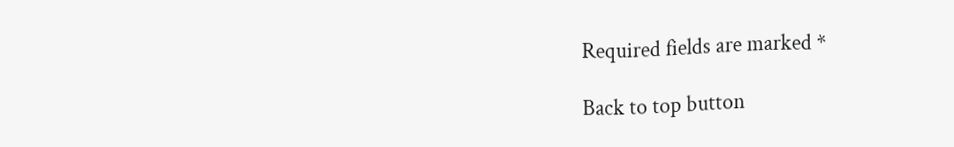Required fields are marked *

Back to top button